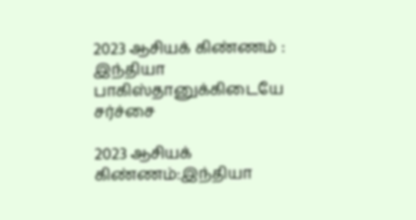2023 ஆசியக் கிண்ணம் : இந்தியா பாகிஸ்தானுக்கிடையே சர்ச்சை

2023 ஆசியக் கிண்ணம்:இந்தியா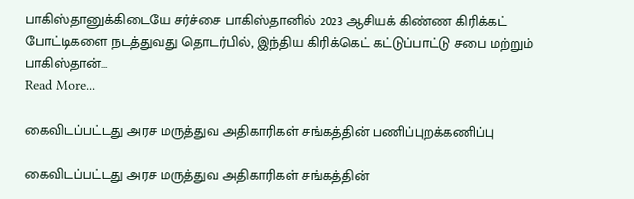பாகிஸ்தானுக்கிடையே சர்ச்சை பாகிஸ்தானில் 2023 ஆசியக் கிண்ண கிரிக்கட் போட்டிகளை நடத்துவது தொடர்பில், இந்திய கிரிக்கெட் கட்டுப்பாட்டு சபை மற்றும் பாகிஸ்தான்…
Read More...

கைவிடப்பட்டது அரச மருத்துவ அதிகாரிகள் சங்கத்தின் பணிப்புறக்கணிப்பு

கைவிடப்பட்டது அரச மருத்துவ அதிகாரிகள் சங்கத்தின்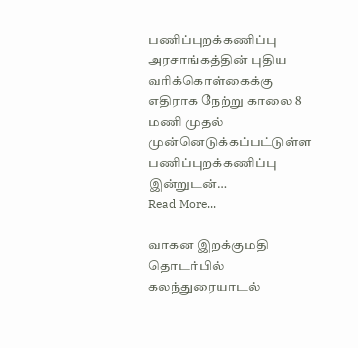பணிப்புறக்கணிப்பு அரசாங்கத்தின் புதிய வரிக்கொள்கைக்கு எதிராக நேற்று காலை 8 மணி முதல் முன்னெடுக்கப்பட்டுள்ள பணிப்புறக்கணிப்பு இன்றுடன்…
Read More...

வாகன இறக்குமதி தொடர்பில் கலந்துரையாடல்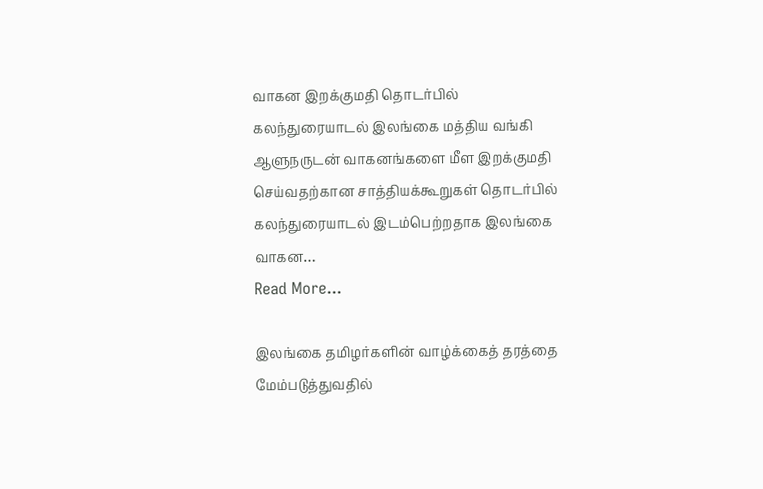வாகன இறக்குமதி தொடர்பில் கலந்துரையாடல் இலங்கை மத்திய வங்கி ஆளுநருடன் வாகனங்களை மீள இறக்குமதி செய்வதற்கான சாத்தியக்கூறுகள் தொடர்பில் கலந்துரையாடல் இடம்பெற்றதாக இலங்கை வாகன…
Read More...

இலங்கை தமிழர்களின் வாழ்க்கைத் தரத்தை மேம்படுத்துவதில்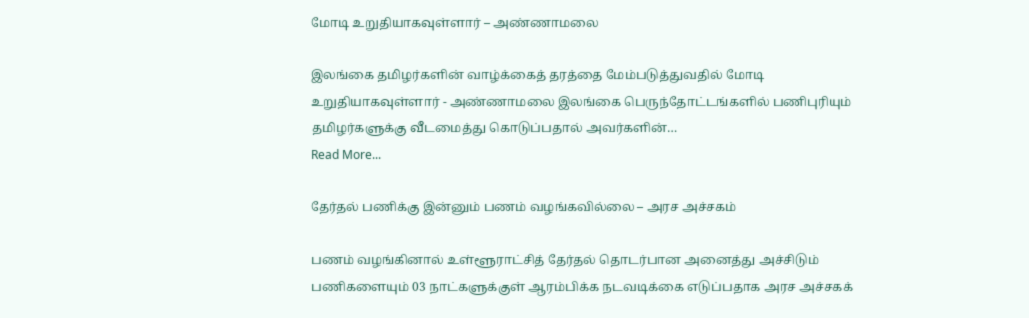மோடி உறுதியாகவுள்ளார் – அண்ணாமலை

இலங்கை தமிழர்களின் வாழ்க்கைத் தரத்தை மேம்படுத்துவதில் மோடி உறுதியாகவுள்ளார் - அண்ணாமலை இலங்கை பெருந்தோட்டங்களில் பணிபுரியும் தமிழர்களுக்கு வீடமைத்து கொடுப்பதால் அவர்களின்…
Read More...

தேர்தல் பணிக்கு இன்னும் பணம் வழங்கவில்லை – அரச அச்சகம்

பணம் வழங்கினால் உள்ளூராட்சித் தேர்தல் தொடர்பான அனைத்து அச்சிடும் பணிகளையும் 03 நாட்களுக்குள் ஆரம்பிக்க நடவடிக்கை எடுப்பதாக அரச அச்சகக்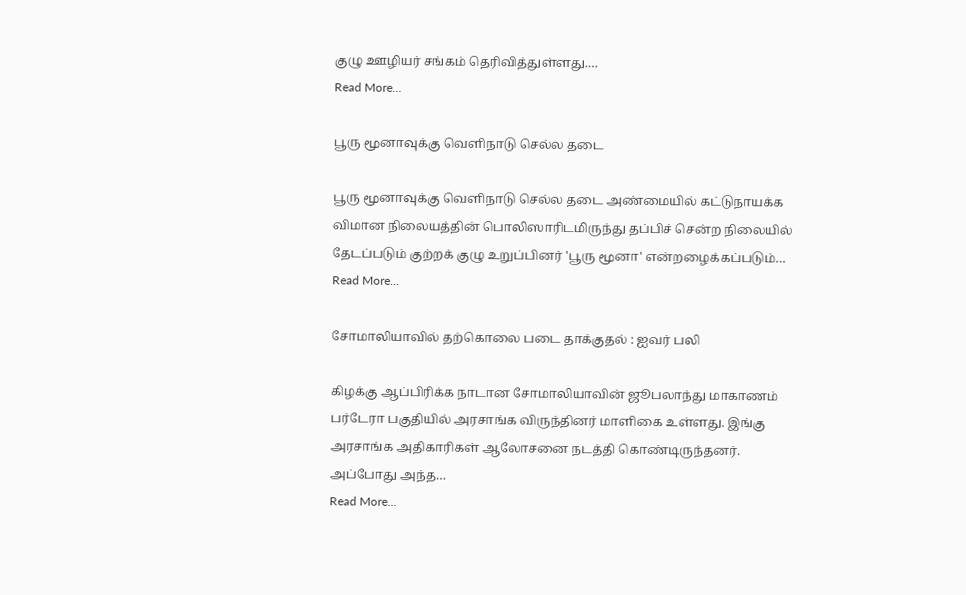குழு ஊழியர் சங்கம் தெரிவித்துள்ளது.…
Read More...

பூரு மூனாவுக்கு வெளிநாடு செல்ல தடை

பூரு மூனாவுக்கு வெளிநாடு செல்ல தடை அண்மையில் கட்டுநாயக்க விமான நிலையத்தின் பொலிஸாரிடமிருந்து தப்பிச் சென்ற நிலையில் தேடப்படும் குற்றக் குழு உறுப்பினர் 'பூரு மூனா' என்றழைக்கப்படும்…
Read More...

சோமாலியாவில் தற்கொலை படை தாக்குதல் : ஐவர் பலி

கிழக்கு ஆப்பிரிக்க நாடான சோமாலியாவின் ஜூபலாந்து மாகாணம் பர்டேரா பகுதியில் அரசாங்க விருந்தினர் மாளிகை உள்ளது. இங்கு அரசாங்க அதிகாரிகள் ஆலோசனை நடத்தி கொண்டிருந்தனர். அப்போது அந்த…
Read More...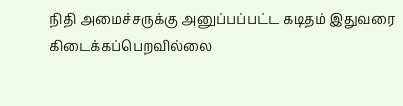நிதி அமைச்சருக்கு அனுப்பப்பட்ட கடிதம் இதுவரை கிடைக்கப்பெறவில்லை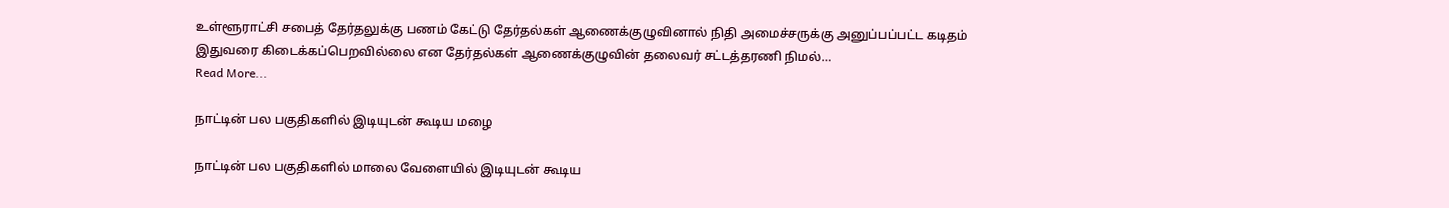உள்ளூராட்சி சபைத் தேர்தலுக்கு பணம் கேட்டு தேர்தல்கள் ஆணைக்குழுவினால் நிதி அமைச்சருக்கு அனுப்பப்பட்ட கடிதம் இதுவரை கிடைக்கப்பெறவில்லை என தேர்தல்கள் ஆணைக்குழுவின் தலைவர் சட்டத்தரணி நிமல்…
Read More...

நாட்டின் பல பகுதிகளில் இடியுடன் கூடிய மழை

நாட்டின் பல பகுதிகளில் மாலை வேளையில் இடியுடன் கூடிய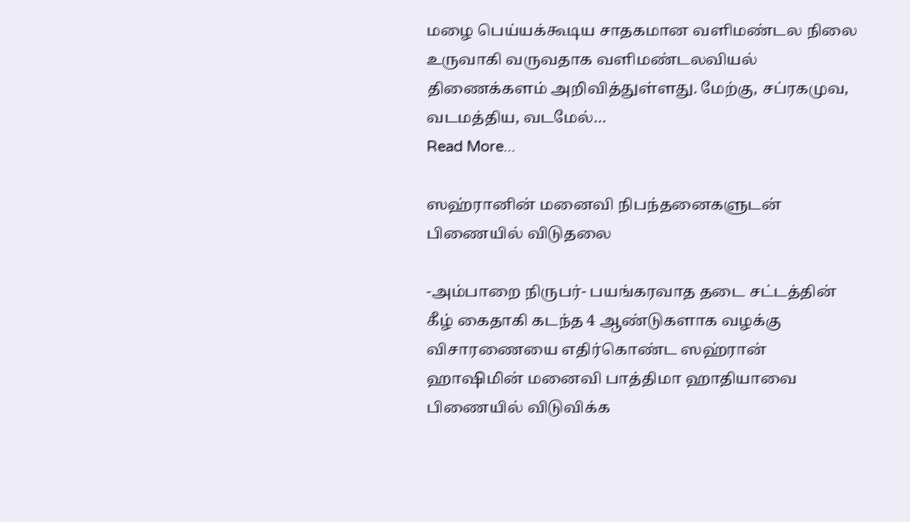மழை பெய்யக்கூடிய சாதகமான வளிமண்டல நிலை உருவாகி வருவதாக வளிமண்டலவியல் திணைக்களம் அறிவித்துள்ளது. மேற்கு, சப்ரகமுவ, வடமத்திய, வடமேல்…
Read More...

ஸஹ்ரானின் மனைவி நிபந்தனைகளுடன் பிணையில் விடுதலை

-அம்பாறை நிருபர்- பயங்கரவாத தடை சட்டத்தின் கீழ் கைதாகி கடந்த 4 ஆண்டுகளாக வழக்கு விசாரணையை எதிர்கொண்ட ஸஹ்ரான் ஹாஷிமின் மனைவி பாத்திமா ஹாதியாவை பிணையில் விடுவிக்க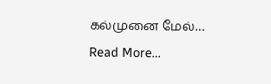கல்முனை மேல்…
Read More...